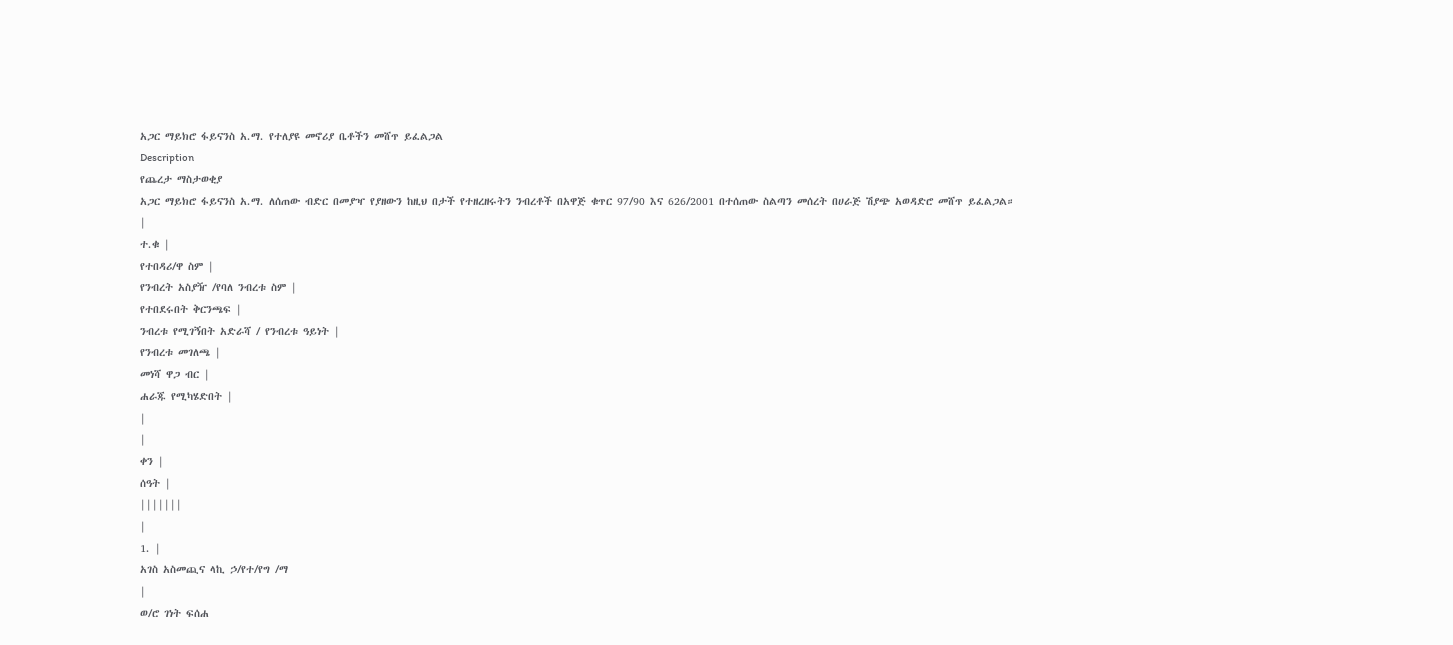አጋር ማይክሮ ፋይናንስ አ.ማ. የተለያዩ መኖሪያ ቤቶችን መሸጥ ይፈልጋል
Description
የጨረታ ማስታወቂያ
አጋር ማይክሮ ፋይናንስ አ.ማ. ለሰጠው ብድር በመያዣ የያዘውን ከዚህ በታች የተዘረዘሩትን ንብረቶች በአዋጅ ቁጥር 97/90 እና 626/2001 በተሰጠው ስልጣን መሰረት በሀራጅ ሽያጭ አወዳድሮ መሸጥ ይፈልጋል።
|
ተ.ቁ |
የተበዳሪ/ዋ ስም |
የንብረት አስያዥ /የባለ ንብረቱ ስም |
የተበደሩበት ቅርንጫፍ |
ንብረቱ የሚገኝበት አድራሻ / የንብረቱ ዓይነት |
የንብረቱ መገለጫ |
መነሻ ዋጋ ብር |
ሐራጁ የሚካሄድበት |
|
|
ቀን |
ሰዓት |
|||||||
|
1. |
አገስ አስመጪና ላኪ ኃ/የተ/የግ /ማ
|
ወ/ሮ ገነት ፍሰሐ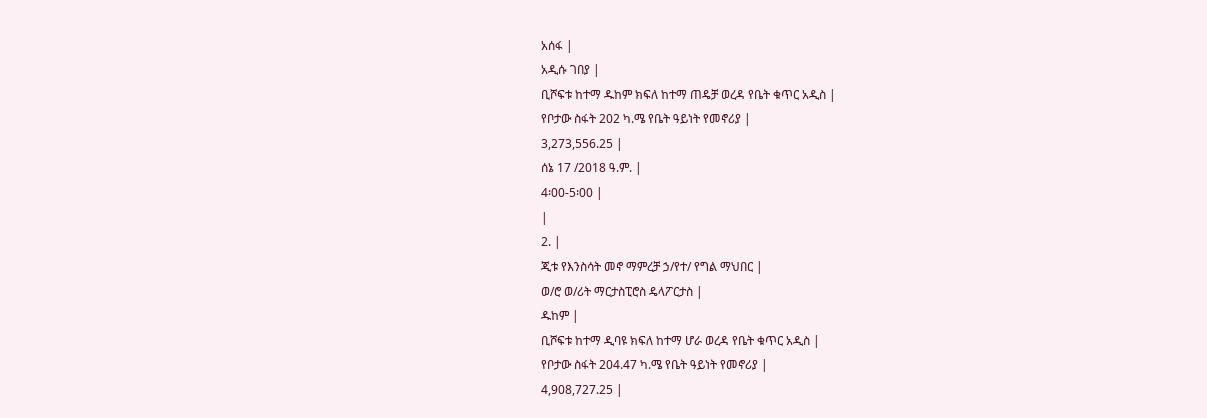አሰፋ |
አዲሱ ገበያ |
ቢሾፍቱ ከተማ ዱከም ክፍለ ከተማ ጠዴቻ ወረዳ የቤት ቁጥር አዲስ |
የቦታው ስፋት 202 ካ.ሜ የቤት ዓይነት የመኖሪያ |
3,273,556.25 |
ሰኔ 17 /2018 ዓ.ም. |
4፡00-5፡00 |
|
2. |
ጂቱ የእንስሳት መኖ ማምረቻ ኃ/የተ/ የግል ማህበር |
ወ/ሮ ወ/ሪት ማርታስፒሮስ ዴላፖርታስ |
ዱከም |
ቢሾፍቱ ከተማ ዲባዩ ክፍለ ከተማ ሆራ ወረዳ የቤት ቁጥር አዲስ |
የቦታው ስፋት 204.47 ካ.ሜ የቤት ዓይነት የመኖሪያ |
4,908,727.25 |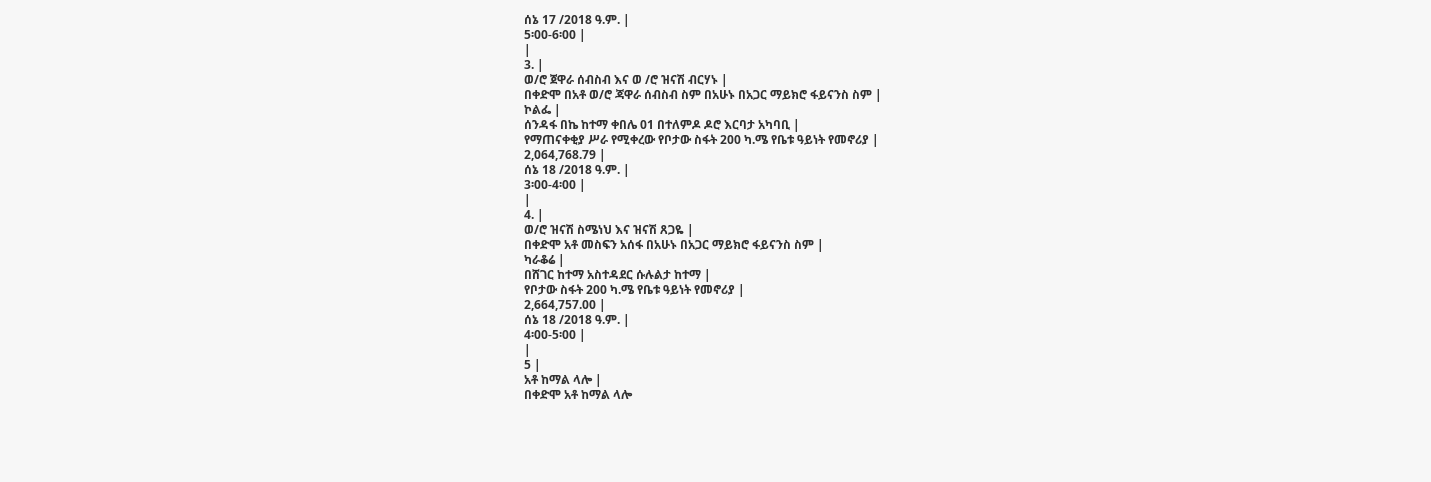ሰኔ 17 /2018 ዓ.ም. |
5፡00-6፡00 |
|
3. |
ወ/ሮ ጀዋራ ሰብስብ እና ወ /ሮ ዝናሽ ብርሃኑ |
በቀድሞ በአቶ ወ/ሮ ጃዋራ ሰብስብ ስም በአሁኑ በአጋር ማይክሮ ፋይናንስ ስም |
ኮልፌ |
ሰንዳፋ በኬ ከተማ ቀበሌ 01 በተለምዶ ዶሮ እርባታ አካባቢ |
የማጠናቀቂያ ሥራ የሚቀረው የቦታው ስፋት 200 ካ.ሜ የቤቱ ዓይነት የመኖሪያ |
2,064,768.79 |
ሰኔ 18 /2018 ዓ.ም. |
3፡00-4፡00 |
|
4. |
ወ/ሮ ዝናሽ ስሜነህ እና ዝናሽ ጸጋዬ |
በቀድሞ አቶ መስፍን አሰፋ በአሁኑ በአጋር ማይክሮ ፋይናንስ ስም |
ካራቆሬ |
በሸገር ከተማ አስተዳደር ሱሉልታ ከተማ |
የቦታው ስፋት 200 ካ.ሜ የቤቱ ዓይነት የመኖሪያ |
2,664,757.00 |
ሰኔ 18 /2018 ዓ.ም. |
4፡00-5፡00 |
|
5 |
አቶ ከማል ላሎ |
በቀድሞ አቶ ከማል ላሎ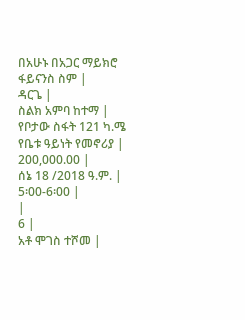በአሁኑ በአጋር ማይክሮ ፋይናንስ ስም |
ዳርጌ |
ስልክ አምባ ከተማ |
የቦታው ስፋት 121 ካ.ሜ የቤቱ ዓይነት የመኖሪያ |
200,000.00 |
ሰኔ 18 /2018 ዓ.ም. |
5፡00-6፡00 |
|
6 |
አቶ ሞገስ ተሾመ |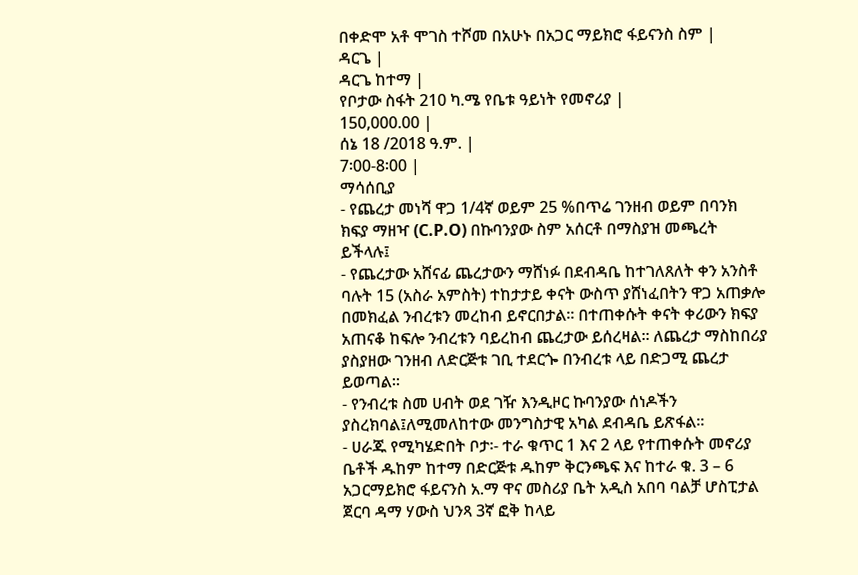በቀድሞ አቶ ሞገስ ተሾመ በአሁኑ በአጋር ማይክሮ ፋይናንስ ስም |
ዳርጌ |
ዳርጌ ከተማ |
የቦታው ስፋት 210 ካ.ሜ የቤቱ ዓይነት የመኖሪያ |
150,000.00 |
ሰኔ 18 /2018 ዓ.ም. |
7፡00-8፡00 |
ማሳሰቢያ
- የጨረታ መነሻ ዋጋ 1/4ኛ ወይም 25 %በጥሬ ገንዘብ ወይም በባንክ ክፍያ ማዘዣ (C.P.O) በኩባንያው ስም አሰርቶ በማስያዝ መጫረት ይችላሉ፤
- የጨረታው አሸናፊ ጨረታውን ማሸነፉ በደብዳቤ ከተገለጸለት ቀን አንስቶ ባሉት 15 (አስራ አምስት) ተከታታይ ቀናት ውስጥ ያሸነፈበትን ዋጋ አጠቃሎ በመክፈል ንብረቱን መረከብ ይኖርበታል፡፡ በተጠቀሱት ቀናት ቀሪውን ክፍያ አጠናቆ ከፍሎ ንብረቱን ባይረከብ ጨረታው ይሰረዛል፡፡ ለጨረታ ማስከበሪያ ያስያዘው ገንዘብ ለድርጅቱ ገቢ ተደርጐ በንብረቱ ላይ በድጋሚ ጨረታ ይወጣል።
- የንብረቱ ስመ ሀብት ወደ ገዥ እንዲዞር ኩባንያው ሰነዶችን ያስረክባል፤ለሚመለከተው መንግስታዊ አካል ደብዳቤ ይጽፋል፡፡
- ሀራጁ የሚካሄድበት ቦታ፡- ተራ ቁጥር 1 እና 2 ላይ የተጠቀሱት መኖሪያ ቤቶች ዱከም ከተማ በድርጅቱ ዱከም ቅርንጫፍ እና ከተራ ቁ. 3 – 6 አጋርማይክሮ ፋይናንስ አ.ማ ዋና መስሪያ ቤት አዲስ አበባ ባልቻ ሆስፒታል ጀርባ ዳማ ሃውስ ህንጻ 3ኛ ፎቅ ከላይ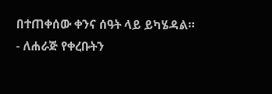በተጠቀሰው ቀንና ሰዓት ላይ ይካሄዳል።
- ለሐራጅ የቀረቡትን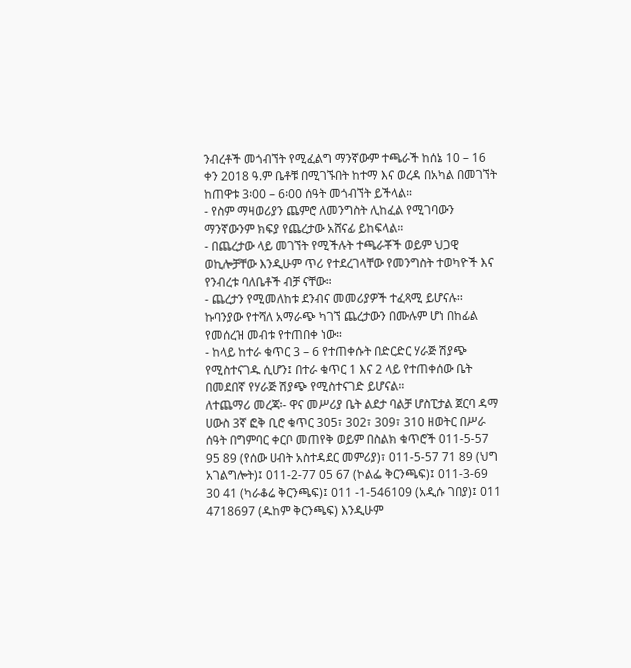ንብረቶች መጎብኘት የሚፈልግ ማንኛውም ተጫራች ከሰኔ 10 – 16 ቀን 2018 ዓ.ም ቤቶቹ በሚገኙበት ከተማ እና ወረዳ በአካል በመገኘት ከጠዋቱ 3፡00 – 6፡00 ሰዓት መጎብኘት ይችላል።
- የስም ማዛወሪያን ጨምሮ ለመንግስት ሊከፈል የሚገባውን ማንኛውንም ክፍያ የጨረታው አሸናፊ ይከፍላል።
- በጨረታው ላይ መገኘት የሚችሉት ተጫራቾች ወይም ህጋዊ ወኪሎቻቸው እንዲሁም ጥሪ የተደረገላቸው የመንግስት ተወካዮች እና የንብረቱ ባለቤቶች ብቻ ናቸው።
- ጨረታን የሚመለከቱ ደንብና መመሪያዎች ተፈጻሚ ይሆናሉ፡፡ ኩባንያው የተሻለ አማራጭ ካገኘ ጨረታውን በሙሉም ሆነ በከፊል የመሰረዝ መብቱ የተጠበቀ ነው።
- ከላይ ከተራ ቁጥር 3 – 6 የተጠቀሱት በድርድር ሃራጅ ሽያጭ የሚስተናገዱ ሲሆን፤ በተራ ቁጥር 1 እና 2 ላይ የተጠቀሰው ቤት በመደበኛ የሃራጅ ሽያጭ የሚስተናገድ ይሆናል።
ለተጨማሪ መረጃ፡- ዋና መሥሪያ ቤት ልደታ ባልቻ ሆስፒታል ጀርባ ዳማ ሀውስ 3ኛ ፎቅ ቢሮ ቁጥር 305፣ 302፣ 309፣ 310 ዘወትር በሥራ ሰዓት በግምባር ቀርቦ መጠየቅ ወይም በስልክ ቁጥሮች 011-5-57 95 89 (የሰው ሀብት አስተዳደር መምሪያ)፣ 011-5-57 71 89 (ህግ አገልግሎት)፤ 011-2-77 05 67 (ኮልፌ ቅርንጫፍ)፤ 011-3-69 30 41 (ካራቆሬ ቅርንጫፍ)፤ 011 -1-546109 (አዲሱ ገበያ)፤ 011 4718697 (ዱከም ቅርንጫፍ) እንዲሁም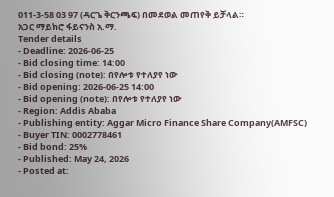011-3-58 03 97 (ዳርጌ ቅርንጫፍ) በመደወል መጠየቅ ይቻላል።
አጋር ማይክሮ ፋይናንስ አ.ማ.
Tender details
- Deadline: 2026-06-25
- Bid closing time: 14:00
- Bid closing (note): በየሎቱ የተለያየ ነው
- Bid opening: 2026-06-25 14:00
- Bid opening (note): በየሎቱ የተለያየ ነው
- Region: Addis Ababa
- Publishing entity: Aggar Micro Finance Share Company(AMFSC)
- Buyer TIN: 0002778461
- Bid bond: 25%
- Published: May 24, 2026
- Posted at: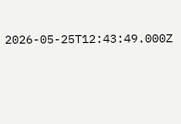2026-05-25T12:43:49.000Z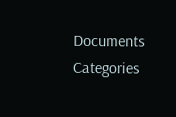Documents
Categories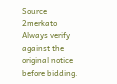Source
2merkato
Always verify against the original notice before bidding.